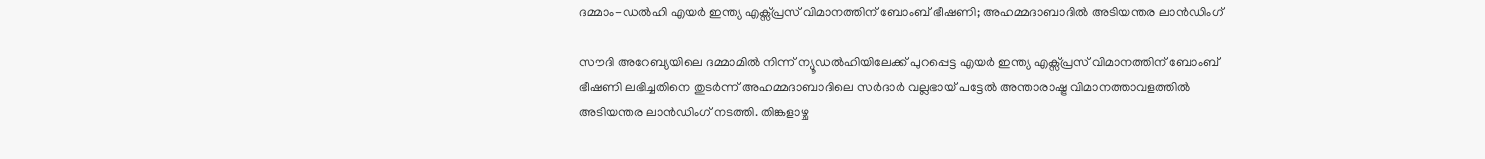ദമ്മാം-ഡൽഹി എയർ ഇന്ത്യ എക്സ്പ്രസ് വിമാനത്തിന് ബോംബ് ഭീഷണി; അഹമ്മദാബാദിൽ അടിയന്തര ലാൻഡിംഗ്

സൗദി അറേബ്യയിലെ ദമ്മാമിൽ നിന്ന് ന്യൂഡൽഹിയിലേക്ക് പുറപ്പെട്ട എയർ ഇന്ത്യ എക്സ്പ്രസ് വിമാനത്തിന് ബോംബ് ഭീഷണി ലഭിച്ചതിനെ തുടർന്ന് അഹമ്മദാബാദിലെ സർദാർ വല്ലഭായ് പട്ടേൽ അന്താരാഷ്ട്ര വിമാനത്താവളത്തിൽ അടിയന്തര ലാൻഡിംഗ് നടത്തി. തിങ്കളാഴ്ച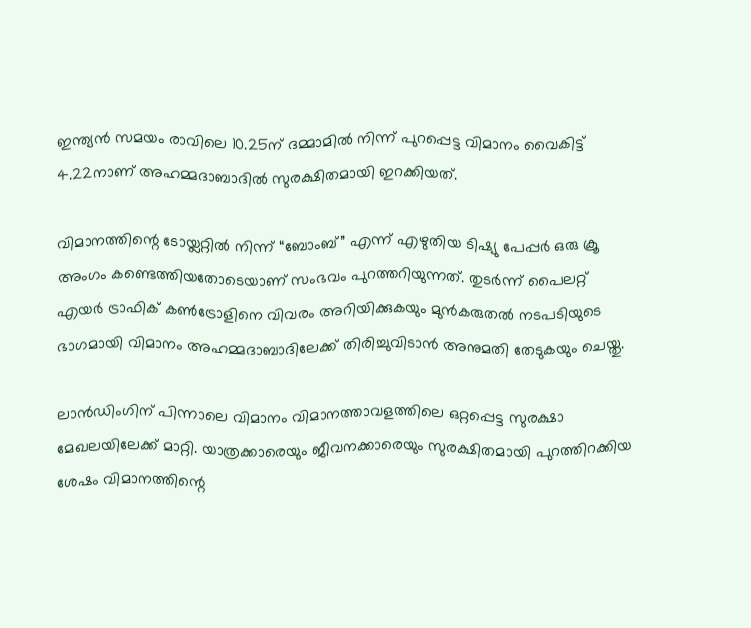ഇന്ത്യൻ സമയം രാവിലെ 10.25ന് ദമ്മാമിൽ നിന്ന് പുറപ്പെട്ട വിമാനം വൈകിട്ട് 4.22നാണ് അഹമ്മദാബാദിൽ സുരക്ഷിതമായി ഇറക്കിയത്.

വിമാനത്തിന്റെ ടോയ്ലറ്റിൽ നിന്ന് “ബോംബ്” എന്ന് എഴുതിയ ടിഷ്യു പേപ്പർ ഒരു ക്രൂ അംഗം കണ്ടെത്തിയതോടെയാണ് സംഭവം പുറത്തറിയുന്നത്. തുടർന്ന് പൈലറ്റ് എയർ ട്രാഫിക് കൺട്രോളിനെ വിവരം അറിയിക്കുകയും മുൻകരുതൽ നടപടിയുടെ ഭാഗമായി വിമാനം അഹമ്മദാബാദിലേക്ക് തിരിച്ചുവിടാൻ അനുമതി തേടുകയും ചെയ്തു.

ലാൻഡിംഗിന് പിന്നാലെ വിമാനം വിമാനത്താവളത്തിലെ ഒറ്റപ്പെട്ട സുരക്ഷാ മേഖലയിലേക്ക് മാറ്റി. യാത്രക്കാരെയും ജീവനക്കാരെയും സുരക്ഷിതമായി പുറത്തിറക്കിയ ശേഷം വിമാനത്തിന്റെ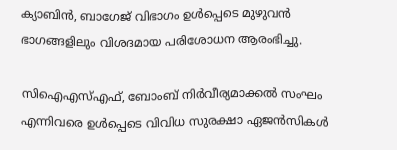ക്യാബിൻ, ബാഗേജ് വിഭാഗം ഉൾപ്പെടെ മുഴുവൻ ഭാഗങ്ങളിലും വിശദമായ പരിശോധന ആരംഭിച്ചു.

സിഐഎസ്എഫ്, ബോംബ് നിർവീര്യമാക്കൽ സംഘം എന്നിവരെ ഉൾപ്പെടെ വിവിധ സുരക്ഷാ ഏജൻസികൾ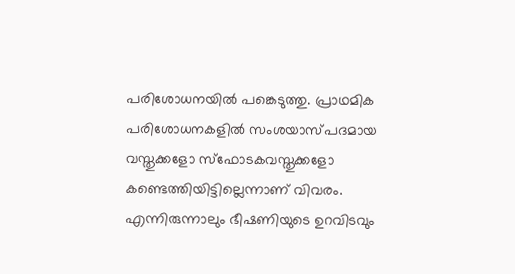പരിശോധനയിൽ പങ്കെടുത്തു. പ്രാഥമിക പരിശോധനകളിൽ സംശയാസ്പദമായ വസ്തുക്കളോ സ്‌ഫോടകവസ്തുക്കളോ കണ്ടെത്തിയിട്ടില്ലെന്നാണ് വിവരം. എന്നിരുന്നാലും ഭീഷണിയുടെ ഉറവിടവും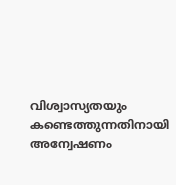വിശ്വാസ്യതയും കണ്ടെത്തുന്നതിനായി അന്വേഷണം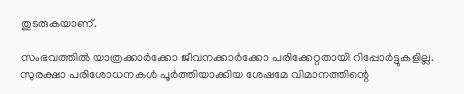തുടരുകയാണ്.

സംഭവത്തിൽ യാത്രക്കാർക്കോ ജീവനക്കാർക്കോ പരിക്കേറ്റതായി റിപ്പോർട്ടുകളില്ല. സുരക്ഷാ പരിശോധനകൾ പൂർത്തിയാക്കിയ ശേഷമേ വിമാനത്തിന്റെ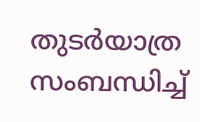തുടർയാത്ര സംബന്ധിച്ച്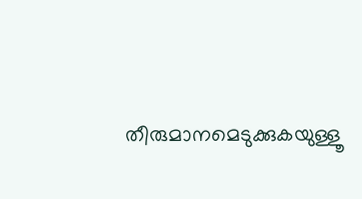തീരുമാനമെടുക്കുകയുള്ളൂ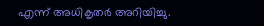എന്ന് അധികൃതർ അറിയിച്ചു.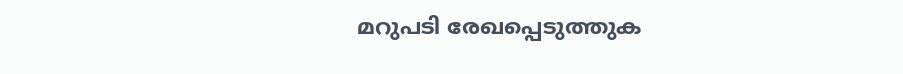മറുപടി രേഖപ്പെടുത്തുക